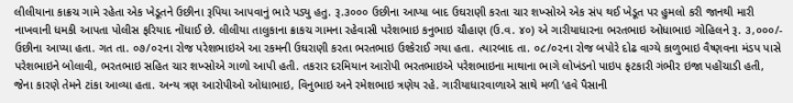લીલીયાના કાક્રચ ગામે રહેતા એક ખેડૂતને ઉછીના રૂપિયા આપવાનું ભારે પડ્યુ હતુ. રૂ.૩૦૦૦ ઉછીના આપ્યા બાદ ઉઘરાણી કરતા ચાર શખ્સોએ એક સંપ થઈ ખેડૂત પર હુમલો કરી જાનથી મારી નાખવાની ધમકી આપતા પોલીસ ફરિયાદ નોંધાઈ છે. લીલીયા તાલુકાના ક્રાકચ ગામના રહેવાસી પરેશભાઇ કનુભાઇ ચૌહાણ (ઉ.વ. ૪૦) એ ગારીયાધારના ભરતભાઇ ઓધાભાઇ ગોહિલને રૂ. ૩,૦૦૦/- ઉછીના આપ્યા હતા. ગત તા. ૦૭/૦૨ના રોજ પરેશભાઇએ આ રકમની ઉઘરાણી કરતા ભરતભાઇ ઉશ્કેરાઈ ગયા હતા. ત્યારબાદ તા. ૦૮/૦૨ના રોજ બપોરે દોઢ વાગ્યે કાળુભાઇ વૈષ્ણવના મંડપ પાસે પરેશભાઇને બોલાવી, ભરતભાઇ સહિત ચાર શખ્સોએ ગાળો આપી હતી. તકરાર દરમિયાન આરોપી ભરતભાઇએ પરેશભાઇના માથાના ભાગે લોખંડનો પાઇપ ફટકારી ગંભીર ઇજા પહોંચાડી હતી, જેના કારણે તેમને ટાંકા આવ્યા હતા. અન્ય ત્રણ આરોપીઓ ઓધાભાઇ, વિનુભાઇ અને રમેશભાઇ ત્રણેય રહે. ગારીયાધારવાળાએ સાથે મળી ‘હવે પૈસાની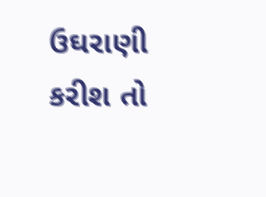ઉઘરાણી કરીશ તો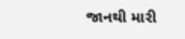જાનથી મારી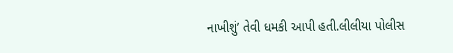નાખીશું’ તેવી ધમકી આપી હતી.લીલીયા પોલીસ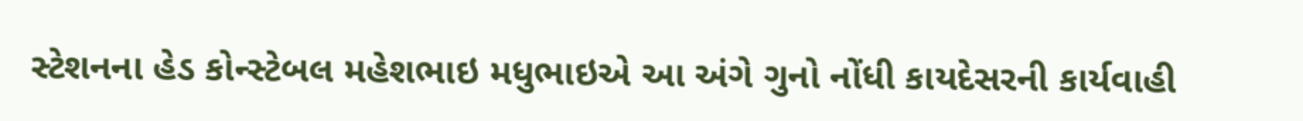સ્ટેશનના હેડ કોન્સ્ટેબલ મહેશભાઇ મધુભાઇએ આ અંગે ગુનો નોંધી કાયદેસરની કાર્યવાહી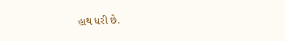હાથ ધરી છે.